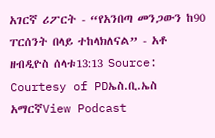አገርኛ ሪፖርት - “የአንበጣ መንጋውን ከ90 ፐርሰንት በላይ ተከላክለናል” - አቶ ዘብዲዮስ ሰላቱ13:13 Source: Courtesy of PDኤስ.ቢ.ኤስ አማርኛView Podcast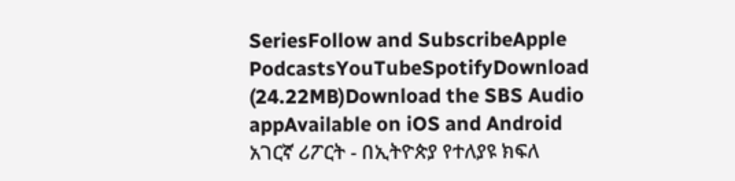SeriesFollow and SubscribeApple PodcastsYouTubeSpotifyDownload (24.22MB)Download the SBS Audio appAvailable on iOS and Android አገርኛ ሪፖርት - በኢትዮጵያ የተለያዩ ክፍለ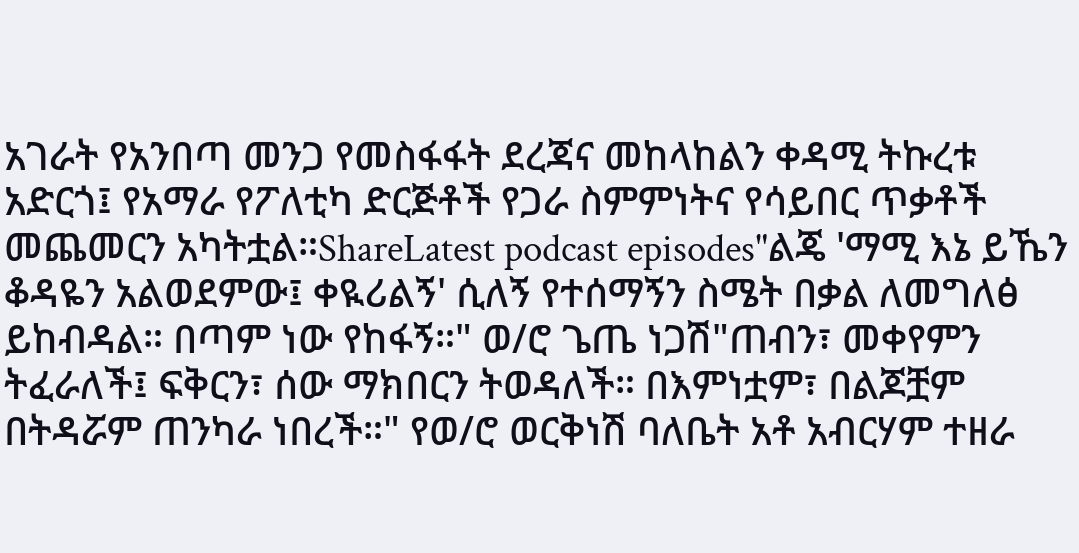አገራት የአንበጣ መንጋ የመስፋፋት ደረጃና መከላከልን ቀዳሚ ትኩረቱ አድርጎ፤ የአማራ የፖለቲካ ድርጅቶች የጋራ ስምምነትና የሳይበር ጥቃቶች መጨመርን አካትቷል።ShareLatest podcast episodes"ልጄ 'ማሚ እኔ ይኼን ቆዳዬን አልወደምው፤ ቀዪሪልኝ' ሲለኝ የተሰማኝን ስሜት በቃል ለመግለፅ ይከብዳል። በጣም ነው የከፋኝ።" ወ/ሮ ጌጤ ነጋሽ"ጠብን፣ መቀየምን ትፈራለች፤ ፍቅርን፣ ሰው ማክበርን ትወዳለች። በእምነቷም፣ በልጆቿም በትዳሯም ጠንካራ ነበረች።" የወ/ሮ ወርቅነሽ ባለቤት አቶ አብርሃም ተዘራ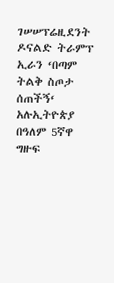ገሠሠፕሬዚደንት ዶናልድ ትራምፕ ኢራን ‘በጣም ትልቅ ስጦታ ሰጠችኝ‘ አሉኢትዮጵያ በዓለም 5ኛዋ ግዙፍ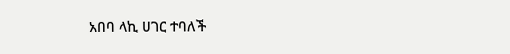አበባ ላኪ ሀገር ተባለች